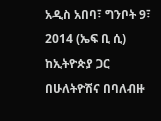አዲስ አበባ፣ ግንቦት 9፣ 2014 (ኤፍ ቢ ሲ) ከኢትዮጵያ ጋር በሁለትዮሽና በባለብዙ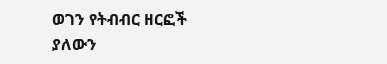ወገን የትብብር ዘርፎች ያለውን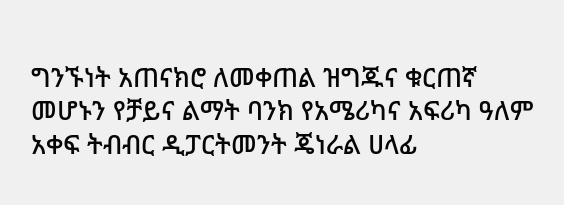ግንኙነት አጠናክሮ ለመቀጠል ዝግጁና ቁርጠኛ መሆኑን የቻይና ልማት ባንክ የአሜሪካና አፍሪካ ዓለም አቀፍ ትብብር ዲፓርትመንት ጄነራል ሀላፊ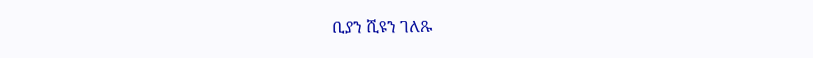ቢያን ሺዩን ገለጹ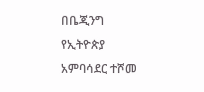በቤጂንግ የኢትዮጵያ አምባሳደር ተሾመ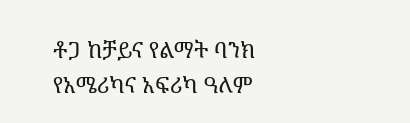ቶጋ ከቻይና የልማት ባንክ የአሜሪካና አፍሪካ ዓለም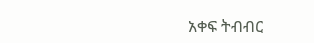አቀፍ ትብብር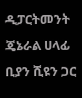ዲፓርትመንት ጄኔራል ሀላፊ ቢያን ሺዩን ጋር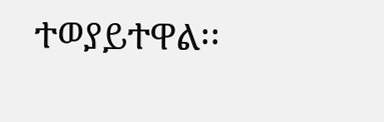ተወያይተዋል፡፡